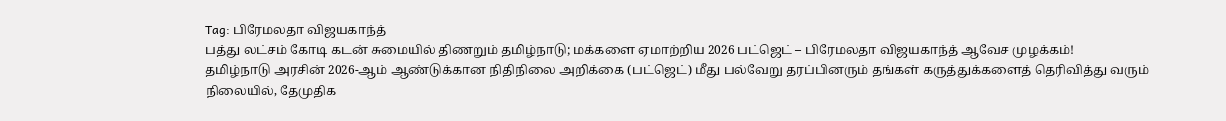Tag: பிரேமலதா விஜயகாந்த்
பத்து லட்சம் கோடி கடன் சுமையில் திணறும் தமிழ்நாடு; மக்களை ஏமாற்றிய 2026 பட்ஜெட் – பிரேமலதா விஜயகாந்த் ஆவேச முழக்கம்!
தமிழ்நாடு அரசின் 2026-ஆம் ஆண்டுக்கான நிதிநிலை அறிக்கை (பட்ஜெட்) மீது பல்வேறு தரப்பினரும் தங்கள் கருத்துக்களைத் தெரிவித்து வரும் நிலையில், தேமுதிக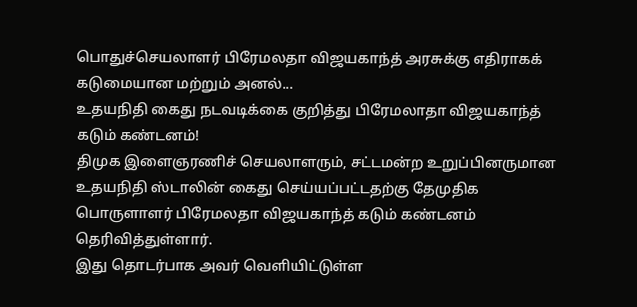பொதுச்செயலாளர் பிரேமலதா விஜயகாந்த் அரசுக்கு எதிராகக் கடுமையான மற்றும் அனல்...
உதயநிதி கைது நடவடிக்கை குறித்து பிரேமலாதா விஜயகாந்த் கடும் கண்டனம்!
திமுக இளைஞரணிச் செயலாளரும், சட்டமன்ற உறுப்பினருமான உதயநிதி ஸ்டாலின் கைது செய்யப்பட்டதற்கு தேமுதிக பொருளாளர் பிரேமலதா விஜயகாந்த் கடும் கண்டனம் தெரிவித்துள்ளார்.
இது தொடர்பாக அவர் வெளியிட்டுள்ள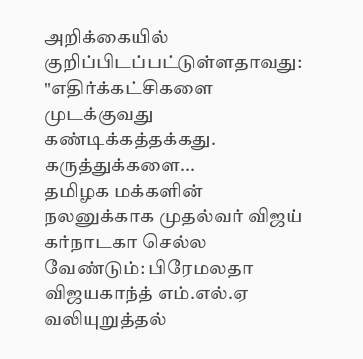அறிக்கையில் குறிப்பிடப்பட்டுள்ளதாவது:
"எதிர்க்கட்சிகளை முடக்குவது கண்டிக்கத்தக்கது. கருத்துக்களை...
தமிழக மக்களின் நலனுக்காக முதல்வர் விஜய் கர்நாடகா செல்ல வேண்டும்: பிரேமலதா விஜயகாந்த் எம்.எல்.ஏ வலியுறுத்தல்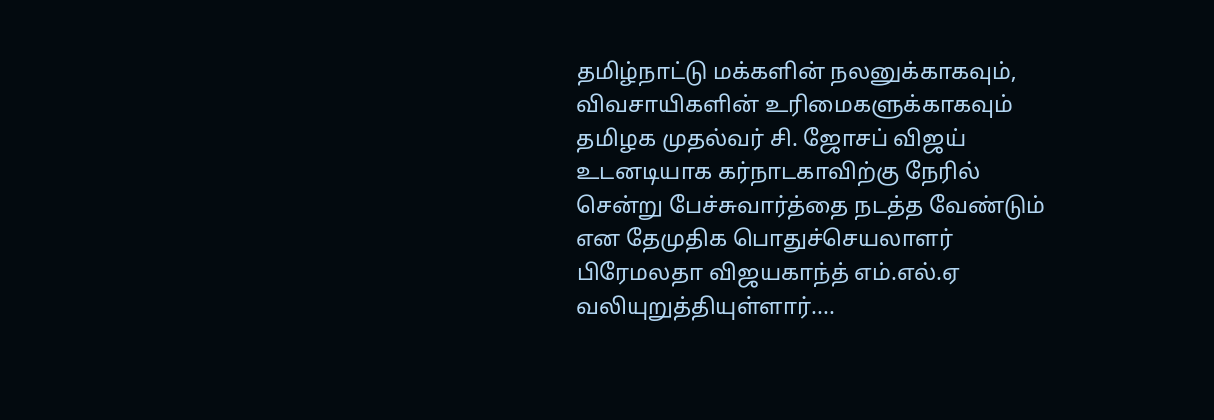தமிழ்நாட்டு மக்களின் நலனுக்காகவும், விவசாயிகளின் உரிமைகளுக்காகவும் தமிழக முதல்வர் சி. ஜோசப் விஜய் உடனடியாக கர்நாடகாவிற்கு நேரில் சென்று பேச்சுவார்த்தை நடத்த வேண்டும் என தேமுதிக பொதுச்செயலாளர் பிரேமலதா விஜயகாந்த் எம்.எல்.ஏ வலியுறுத்தியுள்ளார்....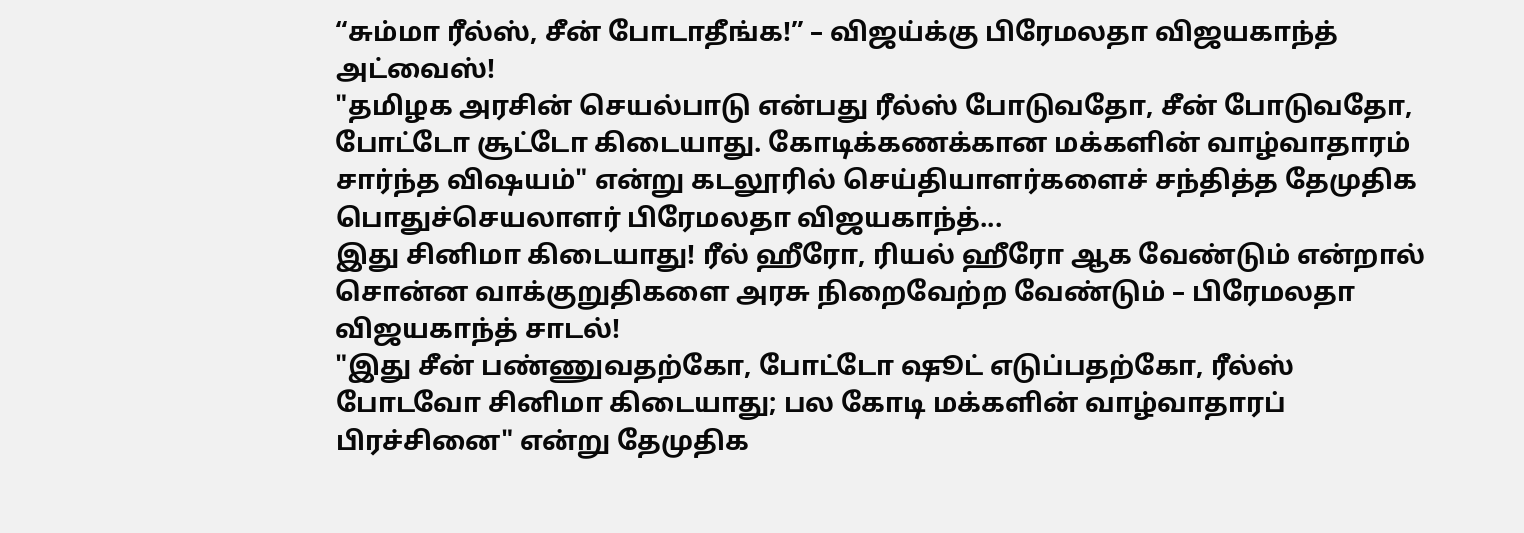“சும்மா ரீல்ஸ், சீன் போடாதீங்க!” – விஜய்க்கு பிரேமலதா விஜயகாந்த் அட்வைஸ்!
"தமிழக அரசின் செயல்பாடு என்பது ரீல்ஸ் போடுவதோ, சீன் போடுவதோ, போட்டோ சூட்டோ கிடையாது. கோடிக்கணக்கான மக்களின் வாழ்வாதாரம் சார்ந்த விஷயம்" என்று கடலூரில் செய்தியாளர்களைச் சந்தித்த தேமுதிக பொதுச்செயலாளர் பிரேமலதா விஜயகாந்த்...
இது சினிமா கிடையாது! ரீல் ஹீரோ, ரியல் ஹீரோ ஆக வேண்டும் என்றால் சொன்ன வாக்குறுதிகளை அரசு நிறைவேற்ற வேண்டும் – பிரேமலதா விஜயகாந்த் சாடல்!
"இது சீன் பண்ணுவதற்கோ, போட்டோ ஷூட் எடுப்பதற்கோ, ரீல்ஸ் போடவோ சினிமா கிடையாது; பல கோடி மக்களின் வாழ்வாதாரப் பிரச்சினை" என்று தேமுதிக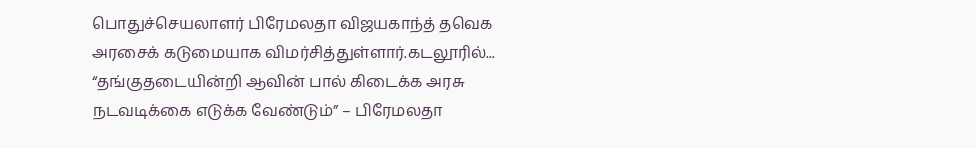பொதுச்செயலாளர் பிரேமலதா விஜயகாந்த் தவெக அரசைக் கடுமையாக விமர்சித்துள்ளார்.கடலூரில்...
“தங்குதடையின்றி ஆவின் பால் கிடைக்க அரசு நடவடிக்கை எடுக்க வேண்டும்” – பிரேமலதா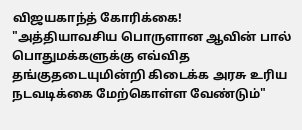விஜயகாந்த் கோரிக்கை!
"அத்தியாவசிய பொருளான ஆவின் பால் பொதுமக்களுக்கு எவ்வித தங்குதடையுமின்றி கிடைக்க அரசு உரிய நடவடிக்கை மேற்கொள்ள வேண்டும்"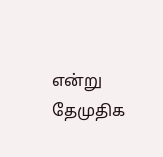என்று தேமுதிக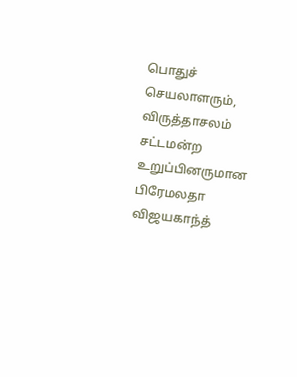பொதுச் செயலாளரும், விருத்தாசலம் சட்டமன்ற உறுப்பினருமான பிரேமலதா விஜயகாந்த்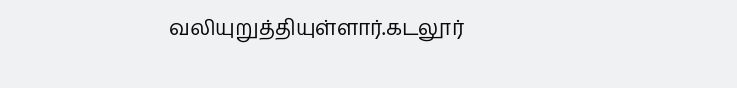வலியுறுத்தியுள்ளார்.கடலூர்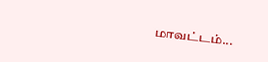மாவட்டம்...